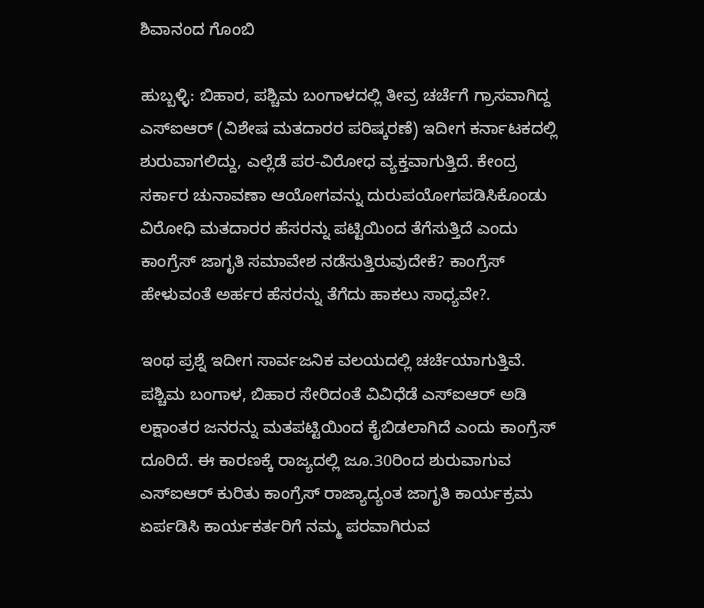ಶಿವಾನಂದ ಗೊಂಬಿ

ಹುಬ್ಬಳ್ಳಿ: ಬಿಹಾರ, ಪಶ್ಚಿಮ ಬಂಗಾಳದಲ್ಲಿ ತೀವ್ರ ಚರ್ಚೆಗೆ ಗ್ರಾಸವಾಗಿದ್ದ ಎಸ್‌ಐಆರ್‌ (ವಿಶೇಷ ಮತದಾರರ ಪರಿಷ್ಕರಣೆ) ಇದೀಗ ಕರ್ನಾಟಕದಲ್ಲಿ ಶುರುವಾಗಲಿದ್ದು, ಎಲ್ಲೆಡೆ ಪರ-ವಿರೋಧ ವ್ಯಕ್ತವಾಗುತ್ತಿದೆ. ಕೇಂದ್ರ ಸರ್ಕಾರ ಚುನಾವಣಾ ಆಯೋಗವನ್ನು ದುರುಪಯೋಗಪಡಿಸಿಕೊಂಡು ವಿರೋಧಿ ಮತದಾರರ ಹೆಸರನ್ನು ಪಟ್ಟಿಯಿಂದ ತೆಗೆಸುತ್ತಿದೆ ಎಂದು ಕಾಂಗ್ರೆಸ್‌ ಜಾಗೃತಿ ಸಮಾವೇಶ ನಡೆಸುತ್ತಿರುವುದೇಕೆ? ಕಾಂಗ್ರೆಸ್ ಹೇಳುವಂತೆ ಅರ್ಹರ ಹೆಸರನ್ನು ತೆಗೆದು ಹಾಕಲು ಸಾಧ್ಯವೇ?.

ಇಂಥ ಪ್ರಶ್ನೆ ಇದೀಗ ಸಾರ್ವಜನಿಕ ವಲಯದಲ್ಲಿ ಚರ್ಚೆಯಾಗುತ್ತಿವೆ. ಪಶ್ಚಿಮ ಬಂಗಾಳ, ಬಿಹಾರ ಸೇರಿದಂತೆ ವಿವಿಧೆಡೆ ಎಸ್ಐಆರ್‌ ಅಡಿ ಲಕ್ಷಾಂತರ ಜನರನ್ನು ಮತಪಟ್ಟಿಯಿಂದ ಕೈಬಿಡಲಾಗಿದೆ ಎಂದು ಕಾಂಗ್ರೆಸ್‌ ದೂರಿದೆ. ಈ ಕಾರಣಕ್ಕೆ ರಾಜ್ಯದಲ್ಲಿ ಜೂ.30ರಿಂದ ಶುರುವಾಗುವ ಎಸ್‌ಐಆರ್‌ ಕುರಿತು ಕಾಂಗ್ರೆಸ್‌ ರಾಜ್ಯಾದ್ಯಂತ ಜಾಗೃತಿ ಕಾರ್ಯಕ್ರಮ ಏರ್ಪಡಿಸಿ ಕಾರ್ಯಕರ್ತರಿಗೆ ನಮ್ಮ ಪರವಾಗಿರುವ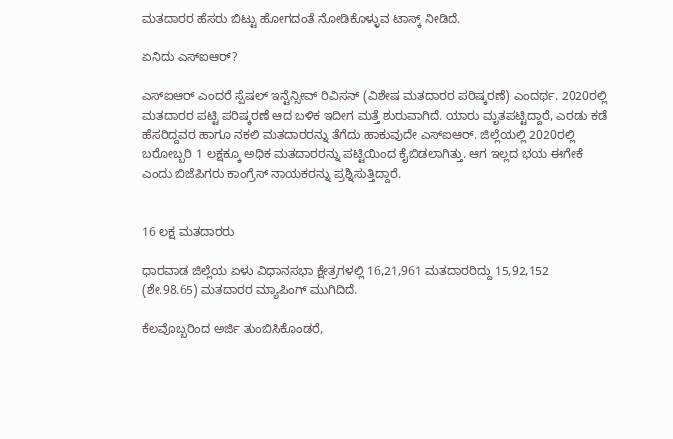ಮತದಾರರ ಹೆಸರು ಬಿಟ್ಟು ಹೋಗದಂತೆ ನೋಡಿಕೊಳ್ಳುವ ಟಾಸ್ಕ್‌ ನೀಡಿದೆ.

ಏನಿದು ಎಸ್‌ಐಆರ್‌?

ಎಸ್‌ಐಆರ್‌ ಎಂದರೆ ಸ್ಪೆಷಲ್‌ ಇನ್ಟೆನ್ಸೀವ್‌ ರಿವಿಸನ್‌ (ವಿಶೇಷ ಮತದಾರರ ಪರಿಷ್ಕರಣೆ) ಎಂದರ್ಥ. 2020ರಲ್ಲಿ ಮತದಾರರ ಪಟ್ಟಿ ಪರಿಷ್ಕರಣೆ ಆದ ಬಳಿಕ ಇದೀಗ ಮತ್ತೆ ಶುರುವಾಗಿದೆ. ಯಾರು ಮೃತಪಟ್ಟಿದ್ದಾರೆ, ಎರಡು ಕಡೆ ಹೆಸರಿದ್ದವರ ಹಾಗೂ ನಕಲಿ ಮತದಾರರನ್ನು ತೆಗೆದು ಹಾಕುವುದೇ ಎಸ್‌ಐಆರ್‌. ಜಿಲ್ಲೆಯಲ್ಲಿ 2020ರಲ್ಲಿ ಬರೋಬ್ಬರಿ 1 ಲಕ್ಷಕ್ಕೂ ಅಧಿಕ ಮತದಾರರನ್ನು ಪಟ್ಟಿಯಿಂದ ಕೈಬಿಡಲಾಗಿತ್ತು. ಆಗ ಇಲ್ಲದ ಭಯ ಈಗೇಕೆ ಎಂದು ಬಿಜೆಪಿಗರು ಕಾಂಗ್ರೆಸ್‌ ನಾಯಕರನ್ನು ಪ್ರಶ್ನಿಸುತ್ತಿದ್ದಾರೆ.


16 ಲಕ್ಷ ಮತದಾರರು

ಧಾರವಾಡ ಜಿಲ್ಲೆಯ ಏಳು ವಿಧಾನಸಭಾ ಕ್ಷೇತ್ರಗಳಲ್ಲಿ 16,21,961 ಮತದಾರರಿದ್ದು 15,92,152 (ಶೇ.98.65) ಮತದಾರರ ಮ್ಯಾಪಿಂಗ್‌ ಮುಗಿದಿದೆ.

ಕೆಲವೊಬ್ಬರಿಂದ ಅರ್ಜಿ ತುಂಬಿಸಿಕೊಂಡರೆ,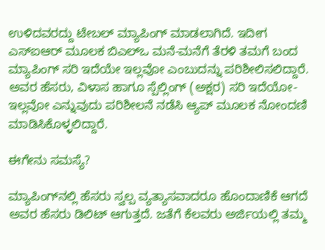ಉಳಿದವರದ್ದು ಟೇಬಲ್‌ ಮ್ಯಾಪಿಂಗ್‌ ಮಾಡಲಾಗಿದೆ. ಇದೀಗ ಎಸ್‌ಐಆರ್‌ ಮೂಲಕ ಬಿಎಲ್‌ಒ ಮನೆ-ಮನೆಗೆ ತೆರಳಿ ತಮಗೆ ಬಂದ ಮ್ಯಾಪಿಂಗ್‌ ಸರಿ ಇದೆಯೇ ಇಲ್ಲವೋ ಎಂಬುದನ್ನು ಪರಿಶೀಲಿಸಲಿದ್ದಾರೆ. ಅವರ ಹೆಸರು, ವಿಳಾಸ ಹಾಗೂ ಸ್ಪೆಲ್ಲಿಂಗ್‌ (ಅಕ್ಷರ) ಸರಿ ಇದೆಯೋ-ಇಲ್ಲವೋ ಎನ್ನುವುದು ಪರಿಶೀಲನೆ ನಡೆಸಿ ಆ್ಯಪ್‌ ಮೂಲಕ ನೋಂದಣಿ ಮಾಡಿಸಿಕೊಳ್ಳಲಿದ್ದಾರೆ.

ಈಗೇನು ಸಮಸ್ಯೆ?

ಮ್ಯಾಪಿಂಗ್‌ನಲ್ಲಿ ಹೆಸರು ಸ್ವಲ್ಪ ವ್ಯತ್ಯಾಸವಾದರೂ ಹೊಂದಾಣಿಕೆ ಆಗದೆ ಅವರ ಹೆಸರು ಡಿಲಿಟ್‌ ಆಗುತ್ತದೆ. ಜತೆಗೆ ಕೆಲವರು ಅರ್ಜಿಯಲ್ಲಿ ತಮ್ಮ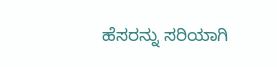ಹೆಸರನ್ನು ಸರಿಯಾಗಿ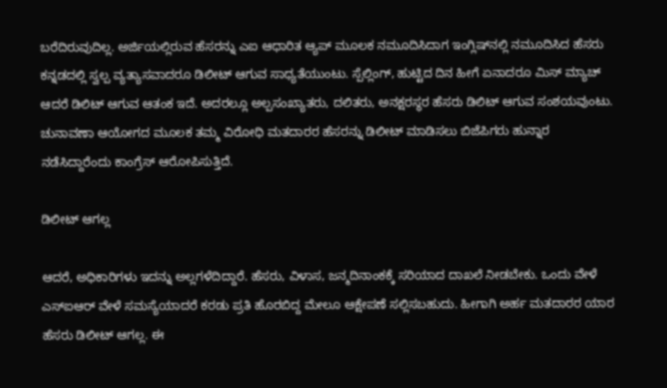ಬರೆದಿರುವುದಿಲ್ಲ. ಅರ್ಜಿಯಲ್ಲಿರುವ ಹೆಸರನ್ನು ಎಐ ಆಧಾರಿತ ಆ್ಯಪ್‌ ಮೂಲಕ ನಮೂದಿಸಿದಾಗ ಇಂಗ್ಲಿಷ್‌ನಲ್ಲಿ ನಮೂದಿಸಿದ ಹೆಸರು ಕನ್ನಡದಲ್ಲಿ ಸ್ವಲ್ಪ ವ್ಯತ್ಯಾಸವಾದರೂ ಡಿಲೀಟ್‌ ಆಗುವ ಸಾಧ್ಯತೆಯುಂಟು. ಸ್ಪೆಲ್ಲಿಂಗ್‌, ಹುಟ್ಟಿದ ದಿನ ಹೀಗೆ ಏನಾದರೂ ಮಿಸ್‌ ಮ್ಯಾಚ್‌ ಆದರೆ ಡಿಲಿಟ್‌ ಆಗುವ ಆತಂಕ ಇದೆ. ಅದರಲ್ಲೂ ಅಲ್ಪಸಂಖ್ಯಾತರು, ದಲಿತರು, ಅನಕ್ಷರಸ್ಥರ ಹೆಸರು ಡಿಲಿಟ್‌ ಆಗುವ ಸಂಶಯವುಂಟು. ಚುನಾವಣಾ ಆಯೋಗದ ಮೂಲಕ ತಮ್ಮ ವಿರೋಧಿ ಮತದಾರರ ಹೆಸರನ್ನು ಡಿಲೀಟ್‌ ಮಾಡಿಸಲು ಬಿಜೆಪಿಗರು ಹುನ್ನಾರ ನಡೆಸಿದ್ದಾರೆಂದು ಕಾಂಗ್ರೆಸ್‌ ಆರೋಪಿಸುತ್ತಿದೆ.

ಡಿಲೀಟ್‌ ಆಗಲ್ಲ

ಆದರೆ, ಅಧಿಕಾರಿಗಳು ಇದನ್ನು ಅಲ್ಲಗಳೆದಿದ್ದಾರೆ. ಹೆಸರು, ವಿಳಾಸ, ಜನ್ಮದಿನಾಂಕಕ್ಕೆ ಸರಿಯಾದ ದಾಖಲೆ ನೀಡಬೇಕು. ಒಂದು ವೇಳೆ ಎಸ್‌ಐಆರ್‌ ವೇಳೆ ಸಮಸ್ಯೆಯಾದರೆ ಕರಡು ಪ್ರತಿ ಹೊರಬಿದ್ದ ಮೇಲೂ ಆಕ್ಷೇಪಣೆ ಸಲ್ಲಿಸಬಹುದು. ಹೀಗಾಗಿ ಅರ್ಹ ಮತದಾರರ ಯಾರ ಹೆಸರು ಡಿಲೀಟ್‌ ಆಗಲ್ಲ. ಈ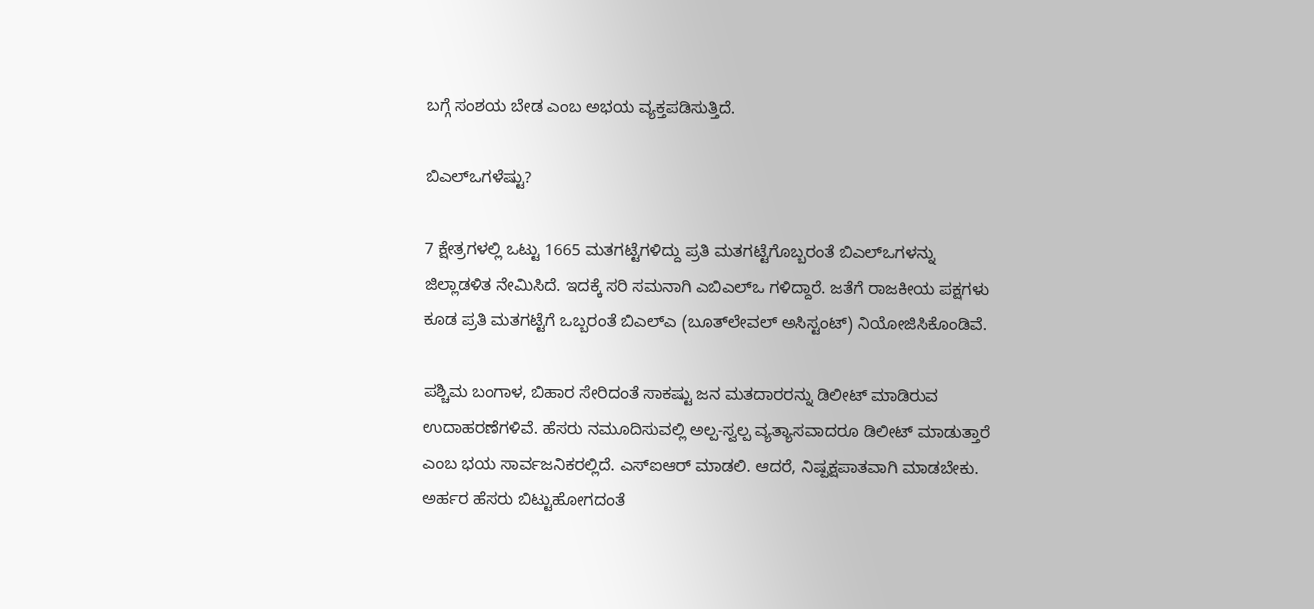ಬಗ್ಗೆ ಸಂಶಯ ಬೇಡ ಎಂಬ ಅಭಯ ವ್ಯಕ್ತಪಡಿಸುತ್ತಿದೆ.

ಬಿಎಲ್‌ಒಗಳೆಷ್ಟು?

7 ಕ್ಷೇತ್ರಗಳಲ್ಲಿ ಒಟ್ಟು 1665 ಮತಗಟ್ಟೆಗಳಿದ್ದು ಪ್ರತಿ ಮತಗಟ್ಟೆಗೊಬ್ಬರಂತೆ ಬಿಎಲ್‌ಒಗಳನ್ನು ಜಿಲ್ಲಾಡಳಿತ ನೇಮಿಸಿದೆ. ಇದಕ್ಕೆ ಸರಿ ಸಮನಾಗಿ ಎಬಿಎಲ್‌ಒ ಗಳಿದ್ದಾರೆ. ಜತೆಗೆ ರಾಜಕೀಯ ಪಕ್ಷಗಳು ಕೂಡ ಪ್ರತಿ ಮತಗಟ್ಟೆಗೆ ಒಬ್ಬರಂತೆ ಬಿಎಲ್‌ಎ (ಬೂತ್‌ಲೇವಲ್‌ ಅಸಿಸ್ಟಂಟ್‌) ನಿಯೋಜಿಸಿಕೊಂಡಿವೆ.

ಪಶ್ಚಿಮ ಬಂಗಾಳ, ಬಿಹಾರ ಸೇರಿದಂತೆ ಸಾಕಷ್ಟು ಜನ ಮತದಾರರನ್ನು ಡಿಲೀಟ್‌ ಮಾಡಿರುವ ಉದಾಹರಣೆಗಳಿವೆ. ಹೆಸರು ನಮೂದಿಸುವಲ್ಲಿ ಅಲ್ಪ-ಸ್ವಲ್ಪ ವ್ಯತ್ಯಾಸವಾದರೂ ಡಿಲೀಟ್‌ ಮಾಡುತ್ತಾರೆ ಎಂಬ ಭಯ ಸಾರ್ವಜನಿಕರಲ್ಲಿದೆ. ಎಸ್‌ಐಆರ್‌ ಮಾಡಲಿ. ಆದರೆ, ನಿಷ್ಪಕ್ಷಪಾತವಾಗಿ ಮಾಡಬೇಕು. ಅರ್ಹರ ಹೆಸರು ಬಿಟ್ಟುಹೋಗದಂತೆ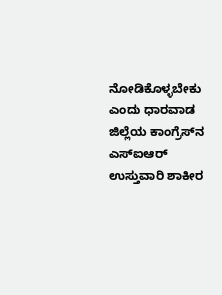ನೋಡಿಕೊಳ್ಳಬೇಕು ಎಂದು ಧಾರವಾಡ ಜಿಲ್ಲೆಯ ಕಾಂಗ್ರೆಸ್‌ನ ಎಸ್‌ಐಆರ್‌ ಉಸ್ತುವಾರಿ ಶಾಕೀರ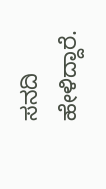ಸನದಿ ಹೇಳಿದ್ದಾರೆ.